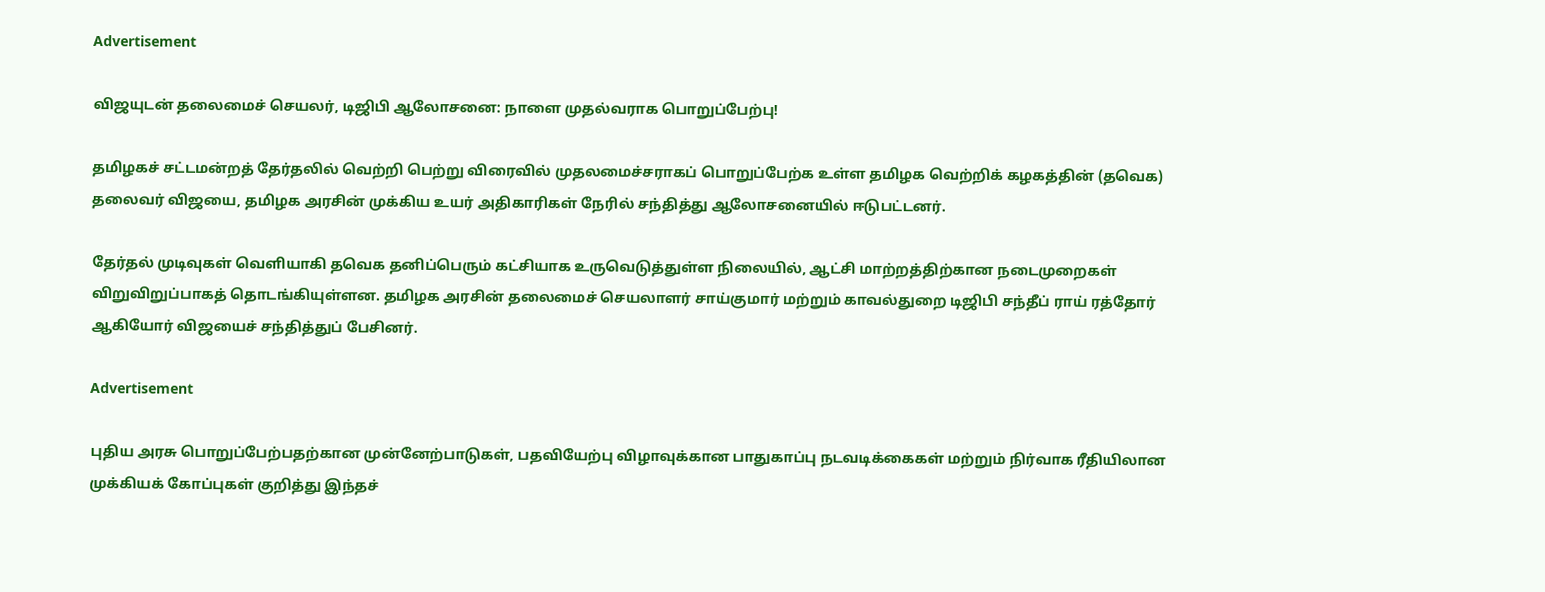Advertisement

விஜயுடன் தலைமைச் செயலர், டிஜிபி ஆலோசனை: நாளை முதல்வராக பொறுப்பேற்பு!

தமிழகச் சட்டமன்றத் தேர்தலில் வெற்றி பெற்று விரைவில் முதலமைச்சராகப் பொறுப்பேற்க உள்ள தமிழக வெற்றிக் கழகத்தின் (தவெக) தலைவர் விஜயை, தமிழக அரசின் முக்கிய உயர் அதிகாரிகள் நேரில் சந்தித்து ஆலோசனையில் ஈடுபட்டனர்.

தேர்தல் முடிவுகள் வெளியாகி தவெக தனிப்பெரும் கட்சியாக உருவெடுத்துள்ள நிலையில், ஆட்சி மாற்றத்திற்கான நடைமுறைகள் விறுவிறுப்பாகத் தொடங்கியுள்ளன. தமிழக அரசின் தலைமைச் செயலாளர் சாய்குமார் மற்றும் காவல்துறை டிஜிபி சந்தீப் ராய் ரத்தோர் ஆகியோர் விஜயைச் சந்தித்துப் பேசினர்.

Advertisement

புதிய அரசு பொறுப்பேற்பதற்கான முன்னேற்பாடுகள், பதவியேற்பு விழாவுக்கான பாதுகாப்பு நடவடிக்கைகள் மற்றும் நிர்வாக ரீதியிலான முக்கியக் கோப்புகள் குறித்து இந்தச்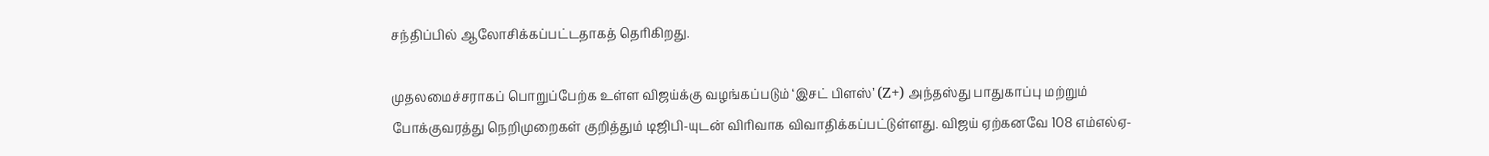சந்திப்பில் ஆலோசிக்கப்பட்டதாகத் தெரிகிறது.

முதலமைச்சராகப் பொறுப்பேற்க உள்ள விஜய்க்கு வழங்கப்படும் ‘இசட் பிளஸ்’ (Z+) அந்தஸ்து பாதுகாப்பு மற்றும் போக்குவரத்து நெறிமுறைகள் குறித்தும் டிஜிபி-யுடன் விரிவாக விவாதிக்கப்பட்டுள்ளது. விஜய் ஏற்கனவே 108 எம்எல்ஏ-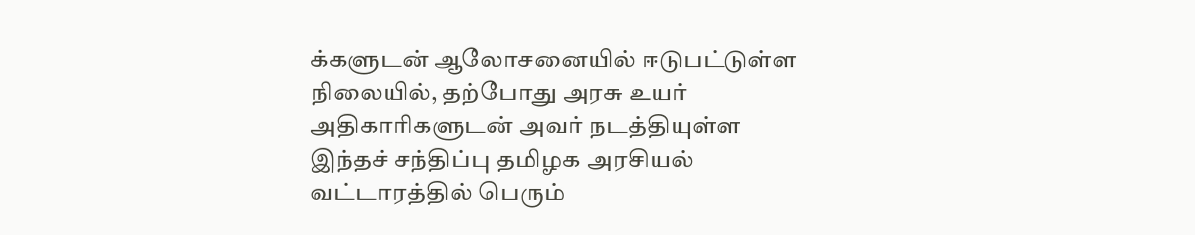க்களுடன் ஆலோசனையில் ஈடுபட்டுள்ள நிலையில், தற்போது அரசு உயர் அதிகாரிகளுடன் அவர் நடத்தியுள்ள இந்தச் சந்திப்பு தமிழக அரசியல் வட்டாரத்தில் பெரும்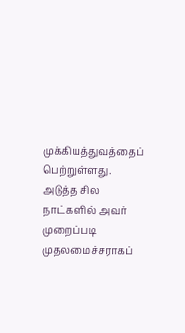முக்கியத்துவத்தைப் பெற்றுள்ளது. அடுத்த சில நாட்களில் அவர் முறைப்படி முதலமைச்சராகப்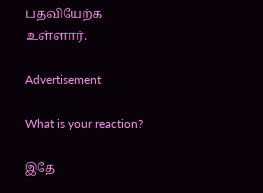பதவியேற்க உள்ளார்.

Advertisement

What is your reaction?

இதே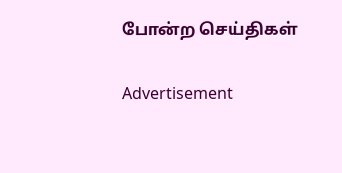போன்ற செய்திகள்

Advertisement